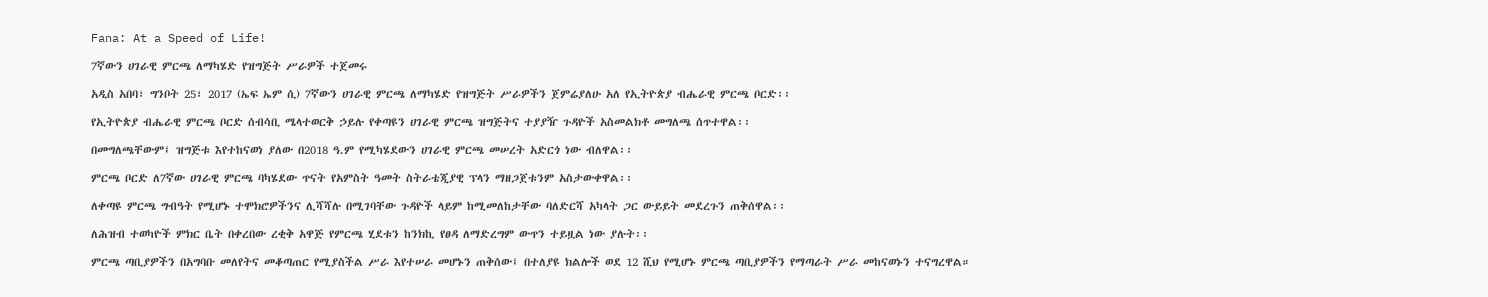Fana: At a Speed of Life!

7ኛውን ሀገራዊ ምርጫ ለማካሄድ የዝግጅት ሥራዎች ተጀመሩ

አዲስ አበባ፣ ግንቦት 25፣ 2017 (ኤፍ ኤም ሲ) 7ኛውን ሀገራዊ ምርጫ ለማካሄድ የዝግጅት ሥራዎችን ጀምሬያለሁ አለ የኢትዮጵያ ብሔራዊ ምርጫ ቦርድ፡፡

የኢትዮጵያ ብሔራዊ ምርጫ ቦርድ ሰብሳቢ ሜላተወርቅ ኃይሉ የቀጣዩን ሀገራዊ ምርጫ ዝግጅትና ተያያዥ ጉዳዮች አስመልክቶ መግለጫ ሰጥተዋል፡፡

በመግለጫቸውም፤ ዝግጅቱ እየተከናወነ ያለው በ2018 ዓ.ም የሚካሄደውን ሀገራዊ ምርጫ መሠረት አድርጎ ነው ብለዋል፡፡

ምርጫ ቦርድ ለ7ኛው ሀገራዊ ምርጫ ባካሄደው ጥናት የአምስት ዓመት ስትራቴጂያዊ ፕላን ማዘጋጀቱንም አስታውቀዋል፡፡

ለቀጣዩ ምርጫ ግብዓት የሚሆኑ ተሞክሮዎችንና ሊሻሻሉ በሚገባቸው ጉዳዮች ላይም ከሚመለከታቸው ባለድርሻ አካላት ጋር ውይይት መደረጉን ጠቅሰዋል፡፡

ለሕዝብ ተወካዮች ምክር ቤት በቀረበው ረቂቅ አዋጅ የምርጫ ሂደቱን ከንክኪ የፀዳ ለማድረግም ውጥን ተይዟል ነው ያሉት፡፡

ምርጫ ጣቢያዎችን በአግባቡ መለየትና መቆጣጠር የሚያስችል ሥራ እየተሠራ መሆኑን ጠቅሰው፤ በተለያዩ ክልሎች ወደ 12 ሺህ የሚሆኑ ምርጫ ጣቢያዎችን የማጣራት ሥራ መከናወኑን ተናግረዋል።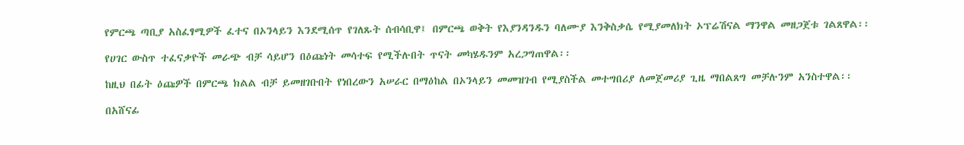የምርጫ ጣቢያ አስፈፃሚዎች ፈተና በኦንላይን እንደሚሰጥ የገለጹት ሰብሳቢዋ፤ በምርጫ ወቅት የእያንዳንዱን ባለሙያ እንቅስቃሴ የሚያመለክት ኦፕሬሽናል ማንዋል መዘጋጀቱ ገልጸዋል፡፡

የሀገር ውስጥ ተፈናቃዮች መራጭ ብቻ ሳይሆን በዕጩነት መሳተፍ የሚችሉበት ጥናት መካሄዱንም አረጋግጠዋል፡፡

ከዚህ በፊት ዕጩዎች በምርጫ ክልል ብቻ ይመዘገቡበት የነበረውን አሠራር በማዕከል በኦንላይን መመዝገብ የሚያስችል መተግበሪያ ለመጀመሪያ ጊዜ ማበልጸግ መቻሉንም አንስተዋል፡፡

በአሸናፊ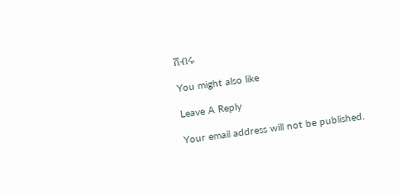ሽብሩ

You might also like

Leave A Reply

Your email address will not be published.